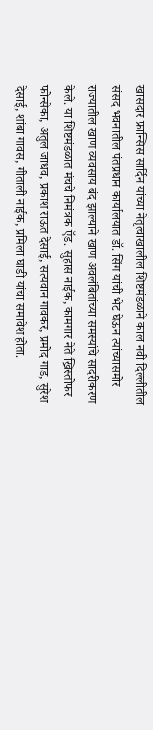खासदार फ्रान्सिस सार्दिन यांच्या नेतृत्वाखालील शिष्टमंडळाने काल नवी दिल्लीतील संसद भवनातील पंतप्रधान कार्यालयात डॉ. सिंग यांची भेट घेऊन त्यांच्यासमोर राज्यातील खाण व्यवसाय बंद झाल्याने खाण अवलंबितांच्या समस्यांचे सादरीकरण केले. या शिष्टमंडळात मंचचे निमंत्रक ऍड. सुहास नाईक, कामगार नेते ख्रिस्तोफर फोन्सेका, अतुल जाधव, प्रकाश राऊत देसाई, सत्यवान गावकर, प्रमोद गाड, सुरेश देसाई, शांबा गावस, गीताली नाईक, प्रमिला घाडी यांचा समावेश होता.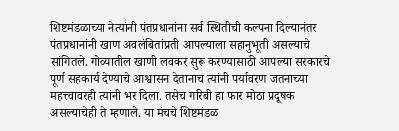शिष्टमंडळाच्या नेत्यांनी पंतप्रधानांना सर्व स्थितीची कल्पना दिल्यानंतर पंतप्रधानांनी खाण अवलंबितांप्रती आपल्याला सहानुभूती असल्याचे सांगितले. गोव्यातील खाणी लवकर सुरू करण्यासाठी आपल्या सरकारचे पूर्ण सहकार्य देण्याचे आश्वासन देतानाच त्यांनी पर्यावरण जतनाच्या महत्त्वावरही त्यांनी भर दिला. तसेच गरिबी हा फार मोठा प्रदूषक असल्याचेही ते म्हणाले. या मंचचे शिष्टमंडळ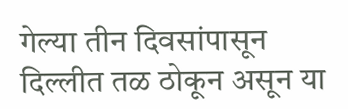गेल्या तीन दिवसांपासून दिल्लीत तळ ठोकून असून या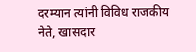दरम्यान त्यांनी विविध राजकीय नेते, खासदार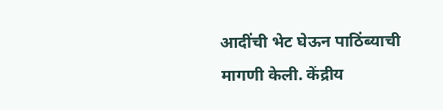आदींची भेट घेऊन पाठिंब्याची मागणी केली. केंद्रीय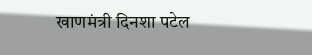खाणमंत्री दिनशा पटेल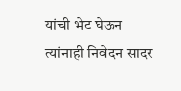यांची भेट घेऊन त्यांनाही निवेदन सादर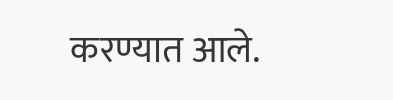करण्यात आले.